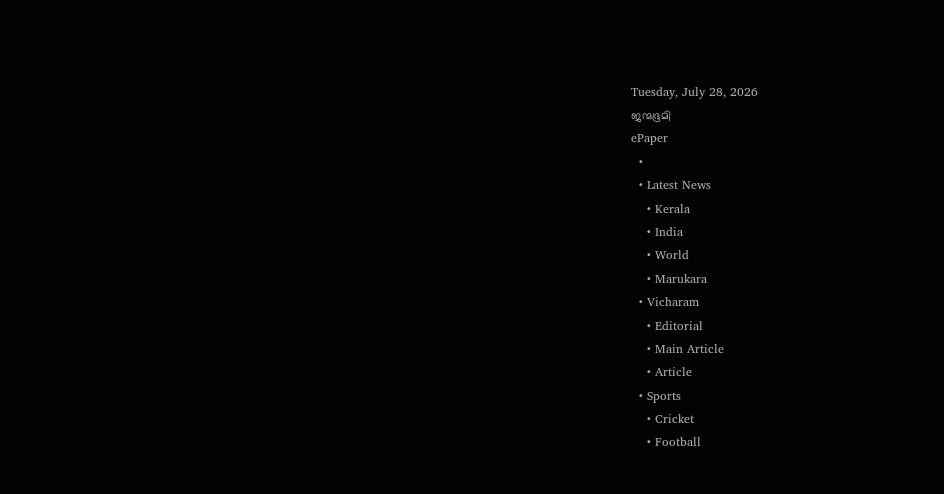Tuesday, July 28, 2026
ജന്മഭൂമി
ePaper
  •
  • Latest News
    • Kerala
    • India
    • World
    • Marukara
  • Vicharam
    • Editorial
    • Main Article
    • Article
  • Sports
    • Cricket
    • Football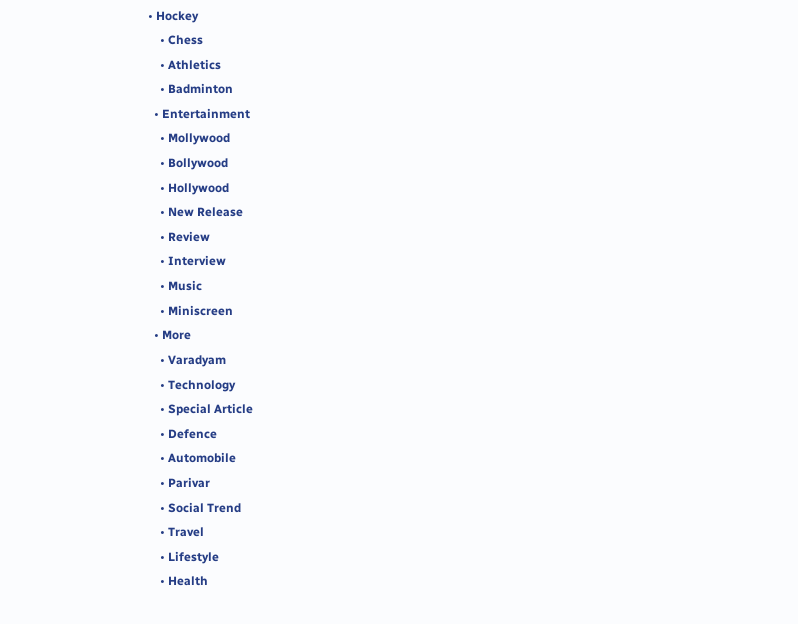• Hockey
    • Chess
    • Athletics
    • Badminton
  • Entertainment
    • Mollywood
    • Bollywood
    • Hollywood
    • New Release
    • Review
    • Interview
    • Music
    • Miniscreen
  • More
    • Varadyam
    • Technology
    • Special Article
    • Defence
    • Automobile
    • Parivar
    • Social Trend
    • Travel
    • Lifestyle
    • Health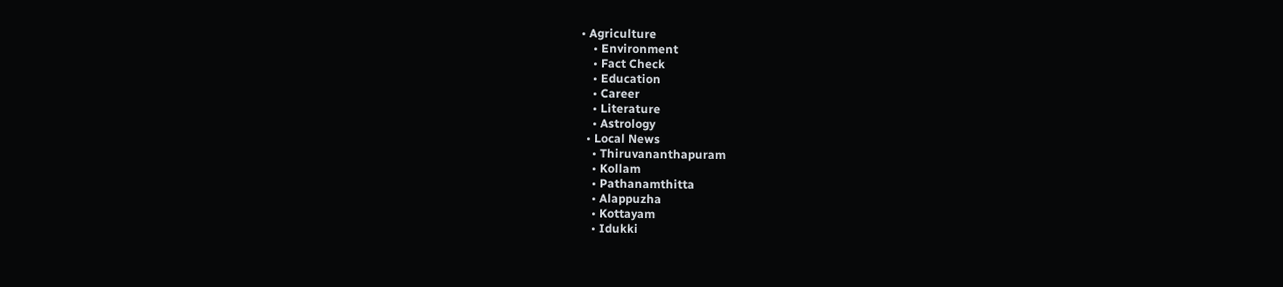• Agriculture
    • Environment
    • Fact Check
    • Education
    • Career
    • Literature
    • Astrology
  • Local News
    • Thiruvananthapuram
    • Kollam
    • Pathanamthitta
    • Alappuzha
    • Kottayam
    • Idukki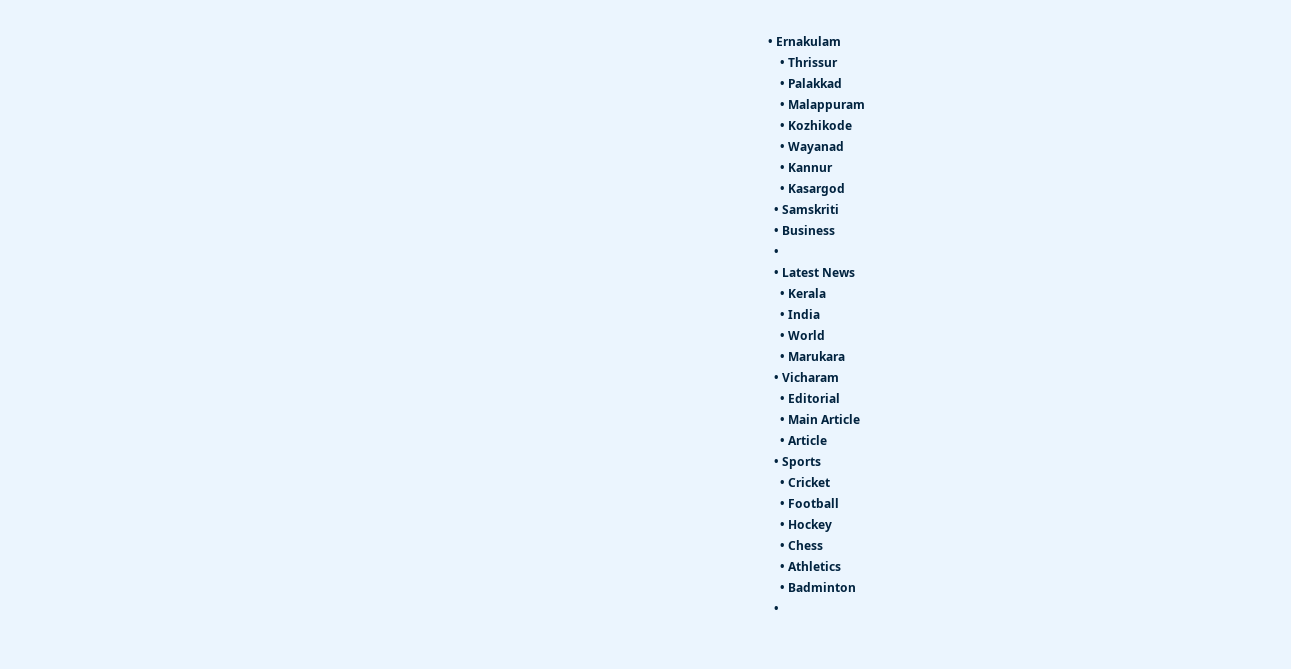• Ernakulam
    • Thrissur
    • Palakkad
    • Malappuram
    • Kozhikode
    • Wayanad
    • Kannur
    • Kasargod
  • Samskriti
  • Business
  •
  • Latest News
    • Kerala
    • India
    • World
    • Marukara
  • Vicharam
    • Editorial
    • Main Article
    • Article
  • Sports
    • Cricket
    • Football
    • Hockey
    • Chess
    • Athletics
    • Badminton
  •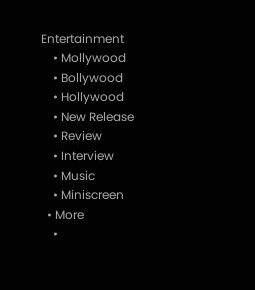Entertainment
    • Mollywood
    • Bollywood
    • Hollywood
    • New Release
    • Review
    • Interview
    • Music
    • Miniscreen
  • More
    •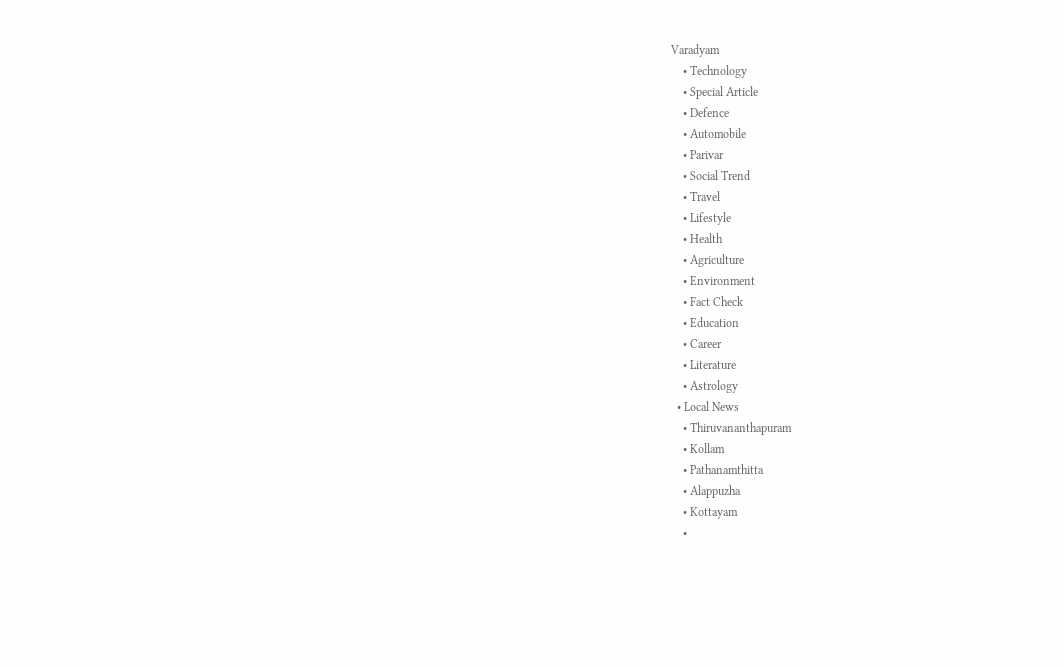Varadyam
    • Technology
    • Special Article
    • Defence
    • Automobile
    • Parivar
    • Social Trend
    • Travel
    • Lifestyle
    • Health
    • Agriculture
    • Environment
    • Fact Check
    • Education
    • Career
    • Literature
    • Astrology
  • Local News
    • Thiruvananthapuram
    • Kollam
    • Pathanamthitta
    • Alappuzha
    • Kottayam
    •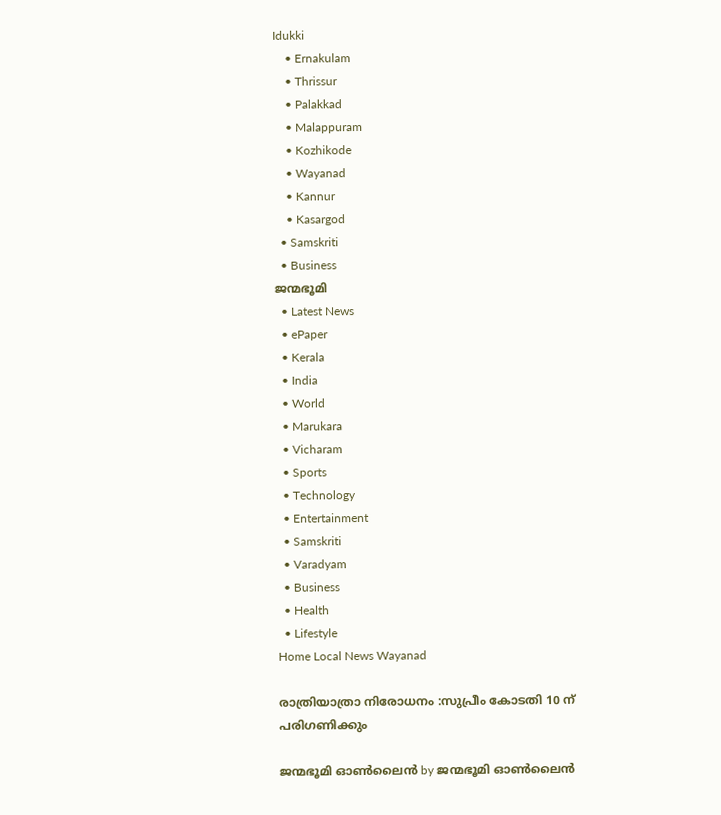Idukki
    • Ernakulam
    • Thrissur
    • Palakkad
    • Malappuram
    • Kozhikode
    • Wayanad
    • Kannur
    • Kasargod
  • Samskriti
  • Business
ജന്മഭൂമി
  • Latest News
  • ePaper
  • Kerala
  • India
  • World
  • Marukara
  • Vicharam
  • Sports
  • Technology
  • Entertainment
  • Samskriti
  • Varadyam
  • Business
  • Health
  • Lifestyle
Home Local News Wayanad

രാത്രിയാത്രാ നിരോധനം :സുപ്രീം കോടതി 10 ന് പരിഗണിക്കും

ജന്മഭൂമി ഓണ്‍ലൈന്‍ by ജന്മഭൂമി ഓണ്‍ലൈന്‍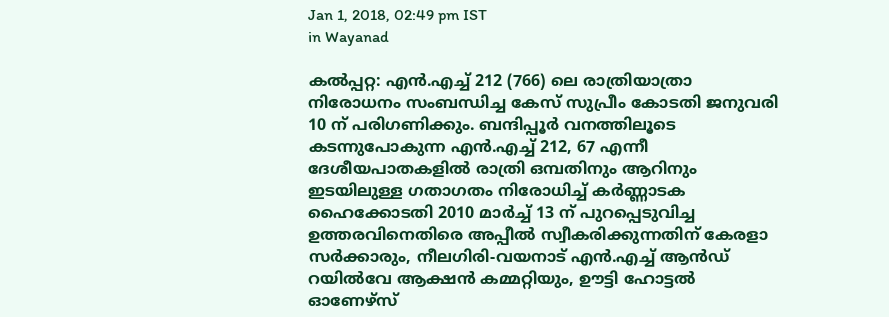Jan 1, 2018, 02:49 pm IST
in Wayanad

കല്‍പ്പറ്റ: എന്‍.എച്ച് 212 (766) ലെ രാത്രിയാത്രാ നിരോധനം സംബന്ധിച്ച കേസ് സുപ്രീം കോടതി ജനുവരി 10 ന് പരിഗണിക്കും. ബന്ദിപ്പൂര്‍ വനത്തിലൂടെ കടന്നുപോകുന്ന എന്‍.എച്ച് 212, 67 എന്നീ ദേശീയപാതകളില്‍ രാത്രി ഒമ്പതിനും ആറിനും ഇടയിലുള്ള ഗതാഗതം നിരോധിച്ച് കര്‍ണ്ണാടക ഹൈക്കോടതി 2010 മാര്‍ച്ച് 13 ന് പുറപ്പെടുവിച്ച ഉത്തരവിനെതിരെ അപ്പീല്‍ സ്വീകരിക്കുന്നതിന് കേരളാ സര്‍ക്കാരും, നീലഗിരി-വയനാട് എന്‍.എച്ച് ആന്‍ഡ് റയില്‍വേ ആക്ഷന്‍ കമ്മറ്റിയും, ഊട്ടി ഹോട്ടല്‍ ഓണേഴ്‌സ്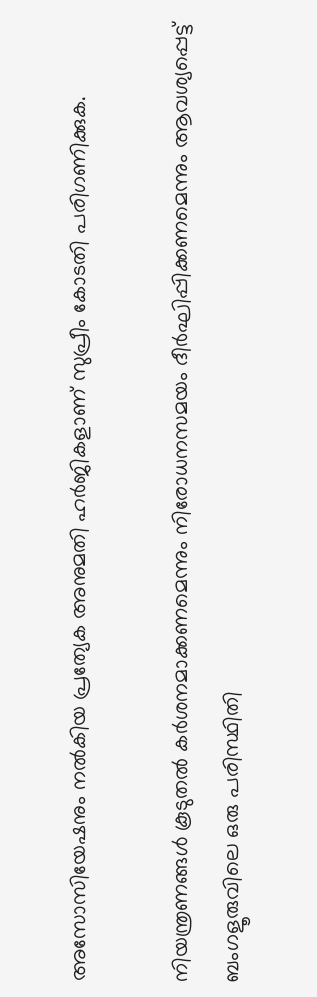അസോസിയേഷനും നല്‍കിയ പ്രത്യേക അനുമതി ഹര്‍ജികളാണ് സുപ്രീം കോടതി പരിഗണിക്കുക.

നിയന്ത്രണങ്ങള്‍ കൂടുതല്‍ കര്‍ശനമാക്കണമെന്നും നിരോധനസമയം ദീര്‍ഘിപ്പിക്കണമെന്നും ആവശ്യപ്പെട്ട് ബംഗളൂരുവിലെ ഒരു പരിസ്ഥിതി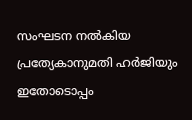സംഘടന നല്‍കിയ പ്രത്യേകാനുമതി ഹര്‍ജിയും ഇതോടൊപ്പം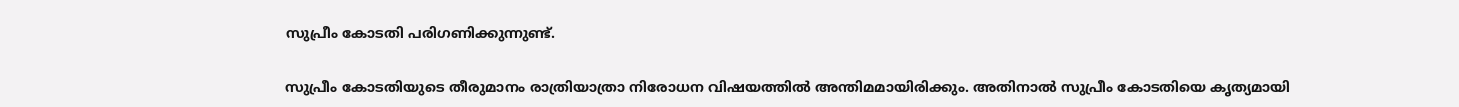സുപ്രീം കോടതി പരിഗണിക്കുന്നുണ്ട്.

സുപ്രീം കോടതിയുടെ തീരുമാനം രാത്രിയാത്രാ നിരോധന വിഷയത്തില്‍ അന്തിമമായിരിക്കും. അതിനാല്‍ സുപ്രീം കോടതിയെ കൃത്യമായി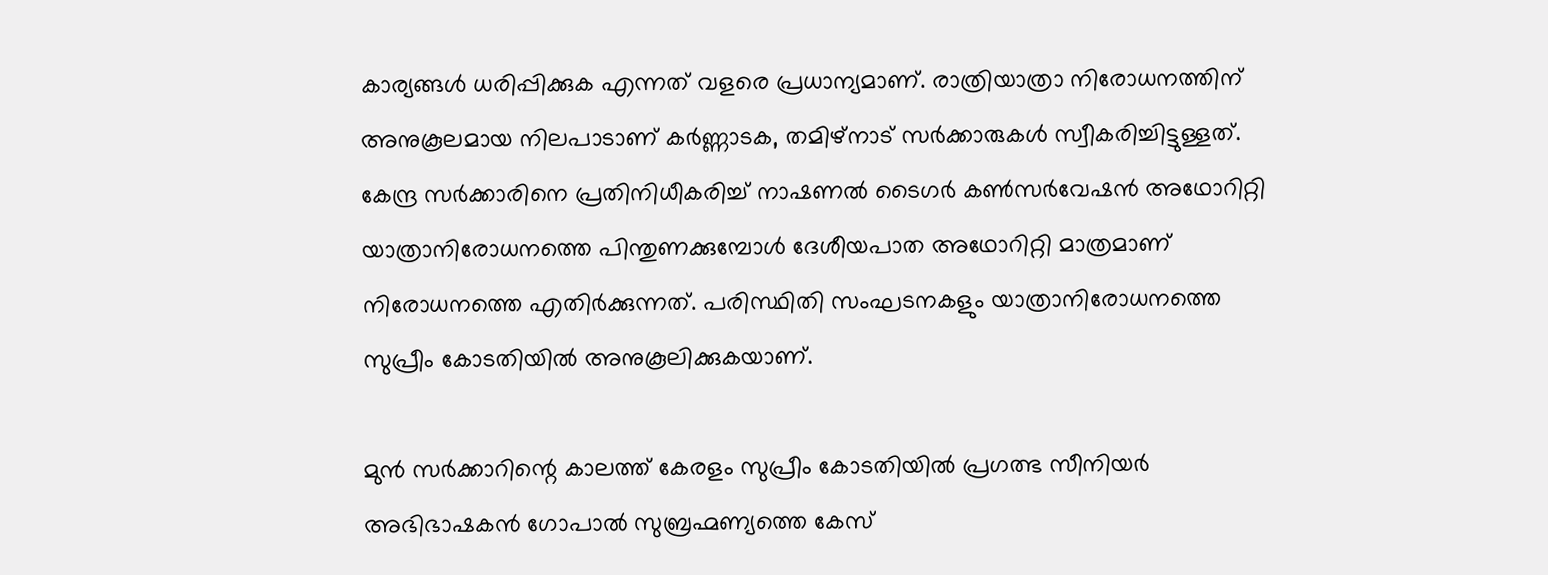കാര്യങ്ങള്‍ ധരിപ്പിക്കുക എന്നത് വളരെ പ്രധാന്യമാണ്. രാത്രിയാത്രാ നിരോധനത്തിന് അനുകൂലമായ നിലപാടാണ് കര്‍ണ്ണാടക, തമിഴ്‌നാട് സര്‍ക്കാരുകള്‍ സ്വീകരിച്ചിട്ടുള്ളത്. കേന്ദ്ര സര്‍ക്കാരിനെ പ്രതിനിധീകരിച്ച് നാഷണല്‍ ടൈഗര്‍ കണ്‍സര്‍വേഷന്‍ അഥോറിറ്റി യാത്രാനിരോധനത്തെ പിന്തുണക്കുമ്പോള്‍ ദേശീയപാത അഥോറിറ്റി മാത്രമാണ് നിരോധനത്തെ എതിര്‍ക്കുന്നത്. പരിസ്ഥിതി സംഘടനകളും യാത്രാനിരോധനത്തെ സുപ്രീം കോടതിയില്‍ അനുകൂലിക്കുകയാണ്.

മുന്‍ സര്‍ക്കാറിന്റെ കാലത്ത് കേരളം സുപ്രീം കോടതിയില്‍ പ്രഗത്ഭ സീനിയര്‍ അഭിഭാഷകന്‍ ഗോപാല്‍ സുബ്രഹ്മണ്യത്തെ കേസ്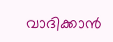വാദിക്കാന്‍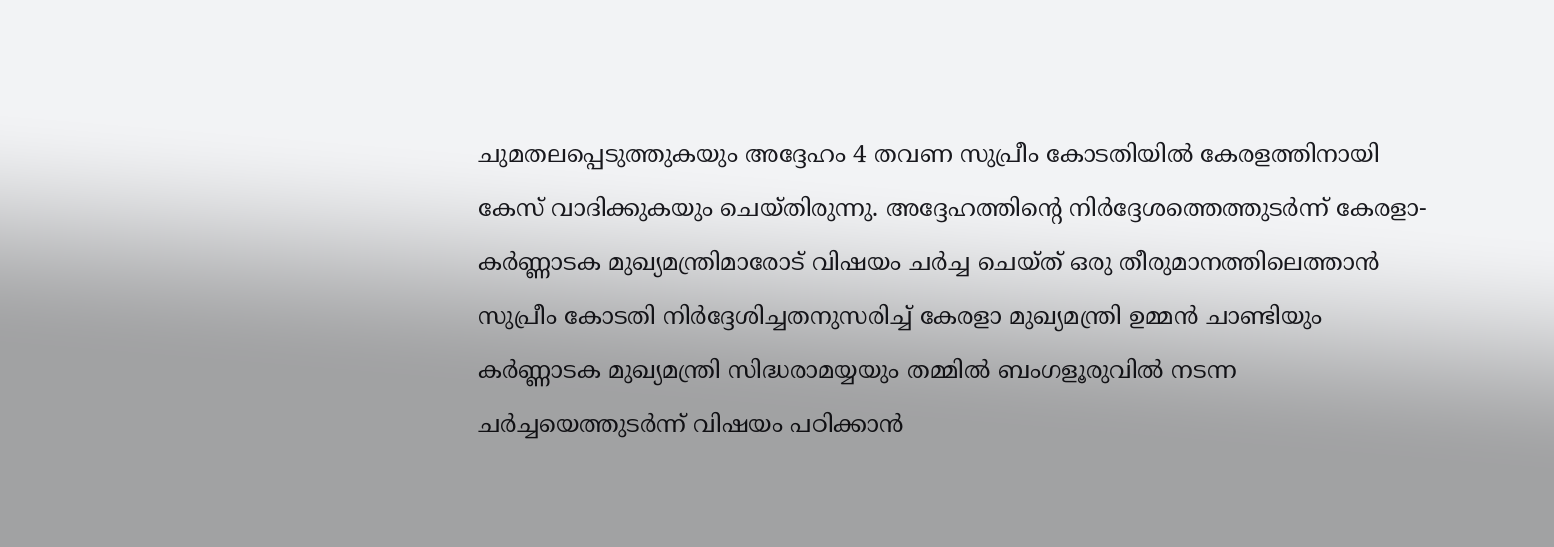ചുമതലപ്പെടുത്തുകയും അദ്ദേഹം 4 തവണ സുപ്രീം കോടതിയില്‍ കേരളത്തിനായി കേസ് വാദിക്കുകയും ചെയ്തിരുന്നു. അദ്ദേഹത്തിന്റെ നിര്‍ദ്ദേശത്തെത്തുടര്‍ന്ന് കേരളാ-കര്‍ണ്ണാടക മുഖ്യമന്ത്രിമാരോട് വിഷയം ചര്‍ച്ച ചെയ്ത് ഒരു തീരുമാനത്തിലെത്താന്‍ സുപ്രീം കോടതി നിര്‍ദ്ദേശിച്ചതനുസരിച്ച് കേരളാ മുഖ്യമന്ത്രി ഉമ്മന്‍ ചാണ്ടിയും കര്‍ണ്ണാടക മുഖ്യമന്ത്രി സിദ്ധരാമയ്യയും തമ്മില്‍ ബംഗളൂരുവില്‍ നടന്ന ചര്‍ച്ചയെത്തുടര്‍ന്ന് വിഷയം പഠിക്കാന്‍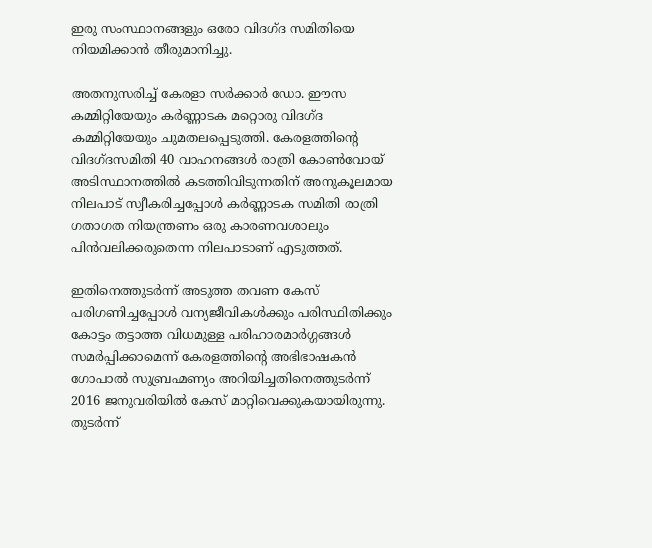ഇരു സംസ്ഥാനങ്ങളും ഒരോ വിദഗ്ദ സമിതിയെ നിയമിക്കാന്‍ തീരുമാനിച്ചു.

അതനുസരിച്ച് കേരളാ സര്‍ക്കാര്‍ ഡോ. ഈസ കമ്മിറ്റിയേയും കര്‍ണ്ണാടക മറ്റൊരു വിദഗ്ദ കമ്മിറ്റിയേയും ചുമതലപ്പെടുത്തി. കേരളത്തിന്റെ വിദഗ്ദസമിതി 40 വാഹനങ്ങള്‍ രാത്രി കോണ്‍വോയ് അടിസ്ഥാനത്തില്‍ കടത്തിവിടുന്നതിന് അനുകൂലമായ നിലപാട് സ്വീകരിച്ചപ്പോള്‍ കര്‍ണ്ണാടക സമിതി രാത്രി ഗതാഗത നിയന്ത്രണം ഒരു കാരണവശാലും പിന്‍വലിക്കരുതെന്ന നിലപാടാണ് എടുത്തത്.

ഇതിനെത്തുടര്‍ന്ന് അടുത്ത തവണ കേസ് പരിഗണിച്ചപ്പോള്‍ വന്യജീവികള്‍ക്കും പരിസ്ഥിതിക്കും കോട്ടം തട്ടാത്ത വിധമുള്ള പരിഹാരമാര്‍ഗ്ഗങ്ങള്‍ സമര്‍പ്പിക്കാമെന്ന് കേരളത്തിന്റെ അഭിഭാഷകന്‍ ഗോപാല്‍ സുബ്രഹ്മണ്യം അറിയിച്ചതിനെത്തുടര്‍ന്ന് 2016 ജനുവരിയില്‍ കേസ് മാറ്റിവെക്കുകയായിരുന്നു. തുടര്‍ന്ന്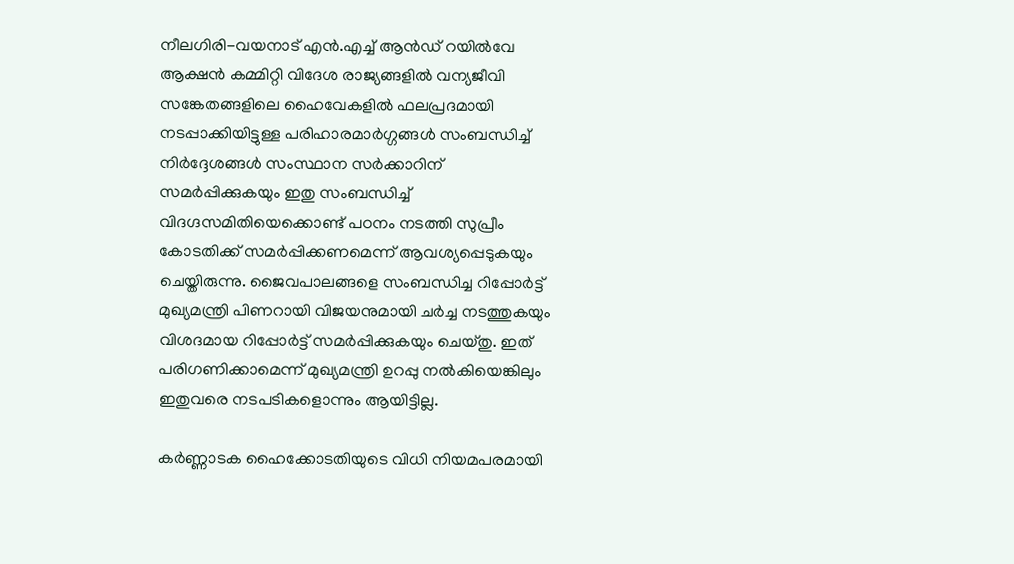നീലഗിരി-വയനാട് എന്‍.എച്ച് ആന്‍ഡ് റയില്‍വേ ആക്ഷന്‍ കമ്മിറ്റി വിദേശ രാജ്യങ്ങളില്‍ വന്യജീവി സങ്കേതങ്ങളിലെ ഹൈവേകളില്‍ ഫലപ്രദമായി നടപ്പാക്കിയിട്ടുള്ള പരിഹാരമാര്‍ഗ്ഗങ്ങള്‍ സംബന്ധിച്ച് നിര്‍ദ്ദേശങ്ങള്‍ സംസ്ഥാന സര്‍ക്കാറിന് സമര്‍പ്പിക്കുകയും ഇതു സംബന്ധിച്ച് വിദഗ്ദസമിതിയെക്കൊണ്ട് പഠനം നടത്തി സുപ്രീം കോടതിക്ക് സമര്‍പ്പിക്കണമെന്ന് ആവശ്യപ്പെടുകയും ചെയ്തിരുന്നു. ജൈവപാലങ്ങളെ സംബന്ധിച്ച റിപ്പോര്‍ട്ട് മുഖ്യമന്ത്രി പിണറായി വിജയനുമായി ചര്‍ച്ച നടത്തുകയും വിശദമായ റിപ്പോര്‍ട്ട് സമര്‍പ്പിക്കുകയും ചെയ്തു. ഇത് പരിഗണിക്കാമെന്ന് മുഖ്യമന്ത്രി ഉറപ്പു നല്‍കിയെങ്കിലും ഇതുവരെ നടപടികളൊന്നും ആയിട്ടില്ല.

കര്‍ണ്ണാടക ഹൈക്കോടതിയുടെ വിധി നിയമപരമായി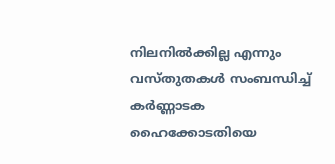നിലനില്‍ക്കില്ല എന്നും വസ്തുതകള്‍ സംബന്ധിച്ച് കര്‍ണ്ണാടക ഹൈക്കോടതിയെ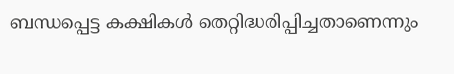ബന്ധപ്പെട്ട കക്ഷികള്‍ തെറ്റിദ്ധരിപ്പിച്ചതാണെന്നും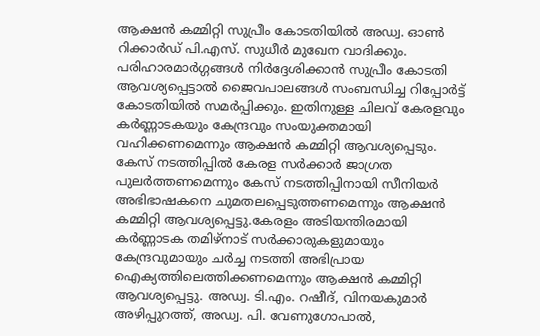ആക്ഷന്‍ കമ്മിറ്റി സുപ്രീം കോടതിയില്‍ അഡ്വ. ഓണ്‍ റിക്കാര്‍ഡ് പി.എസ്. സുധീര്‍ മുഖേന വാദിക്കും. പരിഹാരമാര്‍ഗ്ഗങ്ങള്‍ നിര്‍ദ്ദേശിക്കാന്‍ സുപ്രീം കോടതി ആവശ്യപ്പെട്ടാല്‍ ജൈവപാലങ്ങള്‍ സംബന്ധിച്ച റിപ്പോര്‍ട്ട് കോടതിയില്‍ സമര്‍പ്പിക്കും. ഇതിനുള്ള ചിലവ് കേരളവും കര്‍ണ്ണാടകയും കേന്ദ്രവും സംയുക്തമായി വഹിക്കണമെന്നും ആക്ഷന്‍ കമ്മിറ്റി ആവശ്യപ്പെടും. കേസ് നടത്തിപ്പില്‍ കേരള സര്‍ക്കാര്‍ ജാഗ്രത പുലര്‍ത്തണമെന്നും കേസ് നടത്തിപ്പിനായി സീനിയര്‍ അഭിഭാഷകനെ ചുമതലപ്പെടുത്തണമെന്നും ആക്ഷന്‍ കമ്മിറ്റി ആവശ്യപ്പെട്ടു.കേരളം അടിയന്തിരമായി കര്‍ണ്ണാടക തമിഴ്‌നാട് സര്‍ക്കാരുകളുമായും കേന്ദ്രവുമായും ചര്‍ച്ച നടത്തി അഭിപ്രായ ഐക്യത്തിലെത്തിക്കണമെന്നും ആക്ഷന്‍ കമ്മിറ്റി ആവശ്യപ്പെട്ടു. അഡ്വ. ടി.എം. റഷീദ്, വിനയകുമാര്‍ അഴിപ്പുറത്ത്, അഡ്വ. പി. വേണുഗോപാല്‍,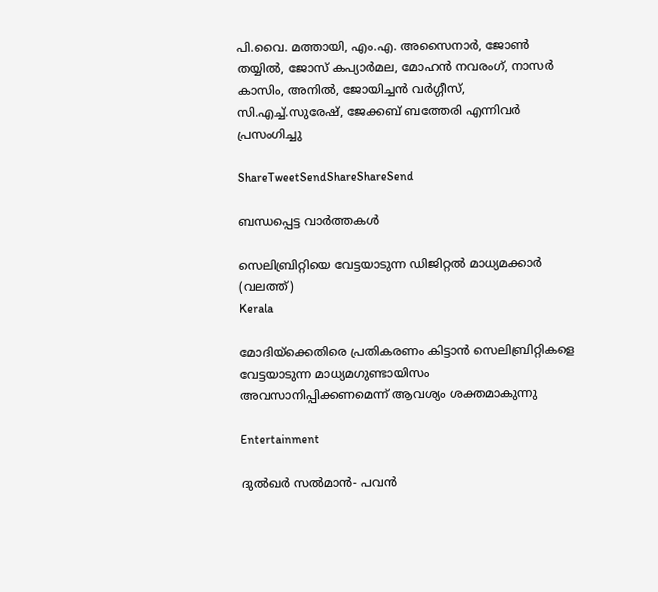പി.വൈ. മത്തായി, എം.എ. അസൈനാര്‍, ജോണ്‍ തയ്യില്‍, ജോസ് കപ്യാര്‍മല, മോഹന്‍ നവരംഗ്, നാസര്‍ കാസിം, അനില്‍, ജോയിച്ചന്‍ വര്‍ഗ്ഗീസ്, സി.എച്ച്.സുരേഷ്, ജേക്കബ് ബത്തേരി എന്നിവര്‍ പ്രസംഗിച്ചു

ShareTweetSendShareShareSend

ബന്ധപ്പെട്ട വാര്‍ത്തകള്‍

സെലിബ്രിറ്റിയെ വേട്ടയാടുന്ന ഡിജിറ്റല്‍ മാധ്യമക്കാര്‍ (വലത്ത്)
Kerala

മോദിയ്‌ക്കെതിരെ പ്രതികരണം കിട്ടാന്‍ സെലിബ്രിറ്റികളെ വേട്ടയാടുന്ന മാധ്യമഗുണ്ടായിസം അവസാനിപ്പിക്കണമെന്ന് ആവശ്യം ശക്തമാകുന്നു

Entertainment

ദുൽഖർ സൽമാൻ- പവൻ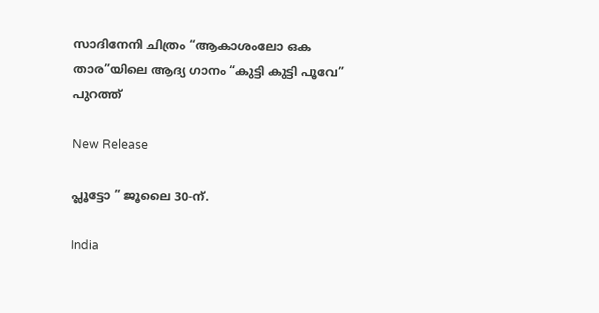സാദിനേനി ചിത്രം “ആകാശംലോ ഒക താര”യിലെ ആദ്യ ഗാനം “കുട്ടി കുട്ടി പൂവേ” പുറത്ത്

New Release

പ്ലൂട്ടോ ” ജൂലൈ 30-ന്.

India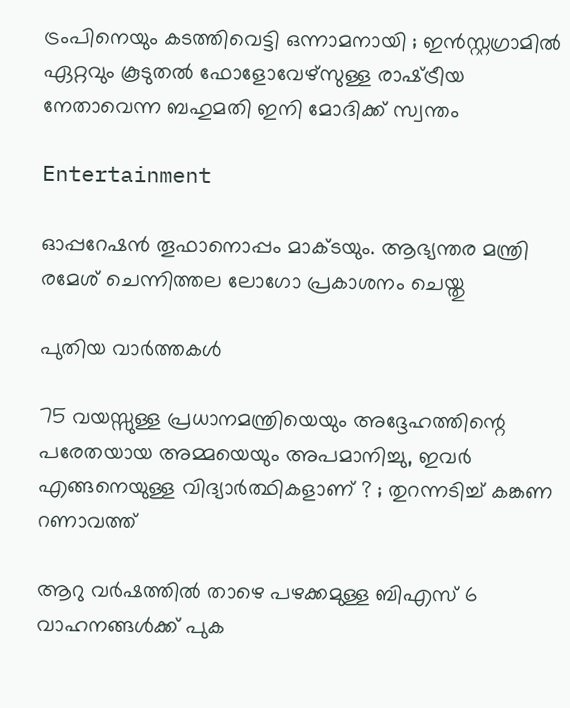ട്രംപിനെയും കടത്തിവെട്ടി ഒന്നാമനായി ; ഇൻസ്റ്റഗ്രാമിൽ ഏറ്റവും കൂടുതൽ ഫോളോവേഴ്‌സുള്ള രാഷ്‌ട്രീയ നേതാവെന്ന ബഹുമതി ഇനി മോദിക്ക് സ്വന്തം

Entertainment

ഓപ്പറേഷൻ തൂഫാനൊപ്പം മാക്ടയും. ആഭ്യന്തര മന്ത്രി രമേശ് ചെന്നിത്തല ലോഗോ പ്രകാശനം ചെയ്തു

പുതിയ വാര്‍ത്തകള്‍

75 വയസ്സുള്ള പ്രധാനമന്ത്രിയെയും അദ്ദേഹത്തിന്റെ പരേതയായ അമ്മയെയും അപമാനിച്ചു, ഇവർ എങ്ങനെയുള്ള വിദ്യാർത്ഥികളാണ് ? ; തുറന്നടിച്ച് കങ്കണ റണാവത്ത്

ആറു വര്‍ഷത്തില്‍ താഴെ പഴക്കമുള്ള ബിഎസ് 6 വാഹനങ്ങള്‍ക്ക് പുക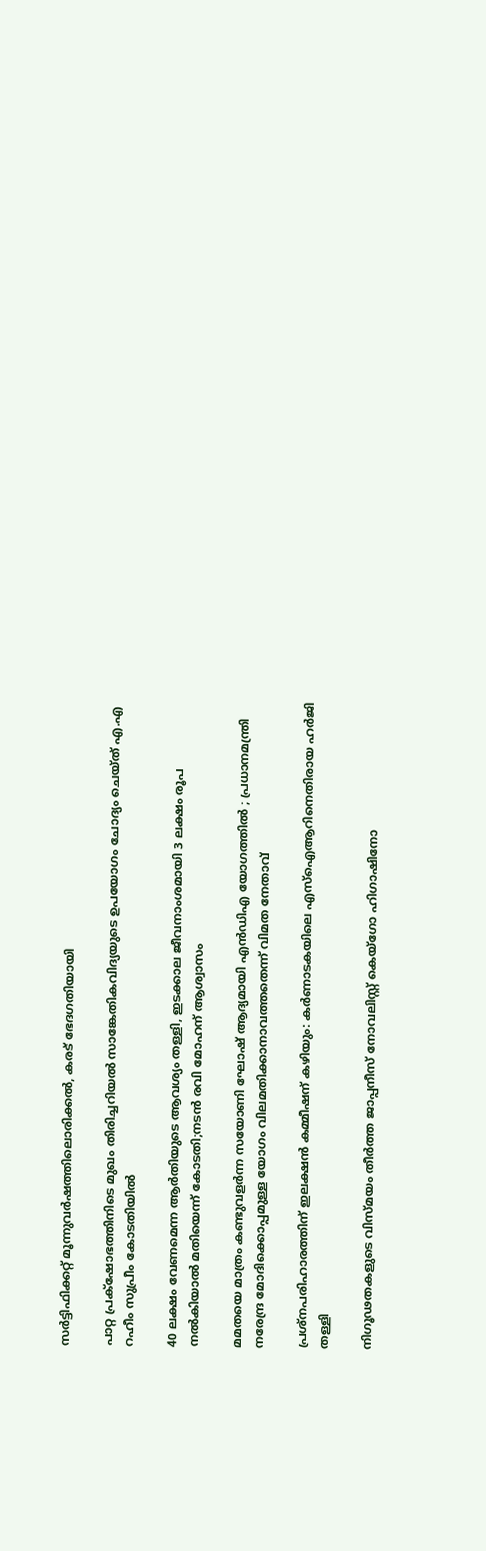സര്‍ട്ടിഫിക്കറ്റ് മൂന്നുവര്‍ഷത്തിലൊരിക്കല്‍, കരട് ഭേദഗതിയായി

പാറ്റ പ്രക്‌ഷോഭത്തിനിടെ മുഖം തിരിച്ചറിയല്‍ സാങ്കേതികവിദ്യയുടെ ഉപയോഗം ചോദ്യം ചെയ്ത് എ.എ റഹീം സുപ്രീം കോടതിയില്‍

40 ലക്ഷം വേണമെന്ന ആർതിയുടെ ആവശ്യം തള്ളി, ഇടക്കാല ജീവനാംശമായി 3 ലക്ഷം രൂപ നൽകിയാൽ മതിയെന്ന് കോടതി;നടൻ രവി മോഹന് ആശ്വാസം

മമതയെ മാത്രം കണ്ടുവളർന്ന സയോണി ഘോഷ് ആദ്യമായി എൻ‌ഡി‌എ യോഗത്തിൽ ; പ്രധാനമന്ത്രി നരേന്ദ്ര മോദിക്കൊപ്പമുള്ള യോഗം വിലമതിക്കാനാവത്തതെന്ന് വിമത നേതാവ്

പ്രശ്‌നപരിഹാരത്തിന് ഇലക്ഷന്‍ കമ്മീഷന് കഴിയും: കര്‍ണാടകയിലെ എസ്‌ഐആറിനെതിരായ ഹര്‍ജി തള്ളി

നിഗൂഢതകളുടെ വിസ്മയം തീര്‍ത്ത ജാപ്പനീസ് നോവലിസ്റ്റ് കെയ്ഗോ ഹിഗാഷിനോ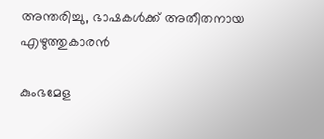അന്തരിച്ചു, ഭാഷകള്‍ക്ക് അതീതനായ എഴുത്തുകാരന്‍

കുംഭമേള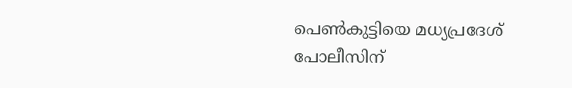പെണ്‍കുട്ടിയെ മധ്യപ്രദേശ് പോലീസിന്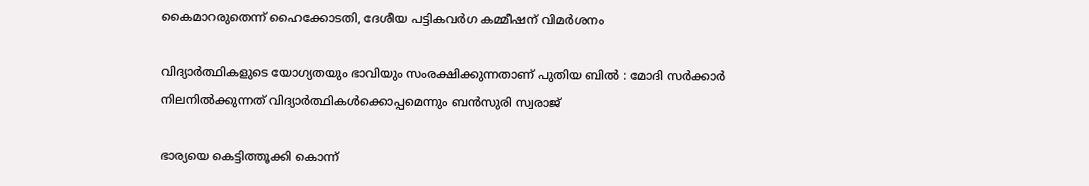കൈമാറരുതെന്ന് ഹൈക്കോടതി, ദേശീയ പട്ടികവര്‍ഗ കമ്മീഷന് വിമര്‍ശനം

വിദ്യാർത്ഥികളുടെ യോഗ്യതയും ഭാവിയും സംരക്ഷിക്കുന്നതാണ് പുതിയ ബിൽ : മോദി സർക്കാർ നിലനിൽക്കുന്നത് വിദ്യാർത്ഥികൾക്കൊപ്പമെന്നും ബൻസുരി സ്വരാജ്

ഭാര്യയെ കെട്ടിത്തൂക്കി കൊന്ന്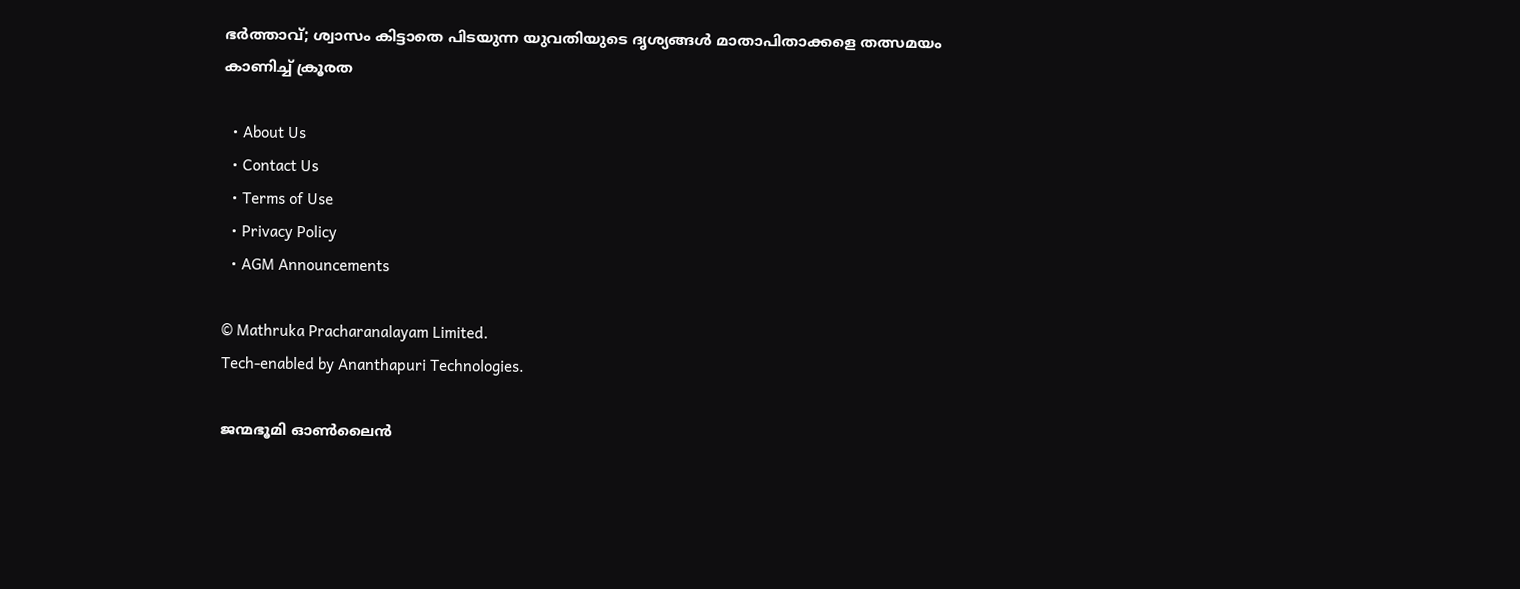ഭർത്താവ്; ശ്വാസം കിട്ടാതെ പിടയുന്ന യുവതിയുടെ ദൃശ്യങ്ങൾ മാതാപിതാക്കളെ തത്സമയം കാണിച്ച് ക്രൂരത

  • About Us
  • Contact Us
  • Terms of Use
  • Privacy Policy
  • AGM Announcements

© Mathruka Pracharanalayam Limited.
Tech-enabled by Ananthapuri Technologies.

ജന്മഭൂമി ഓണ്‍ലൈന്‍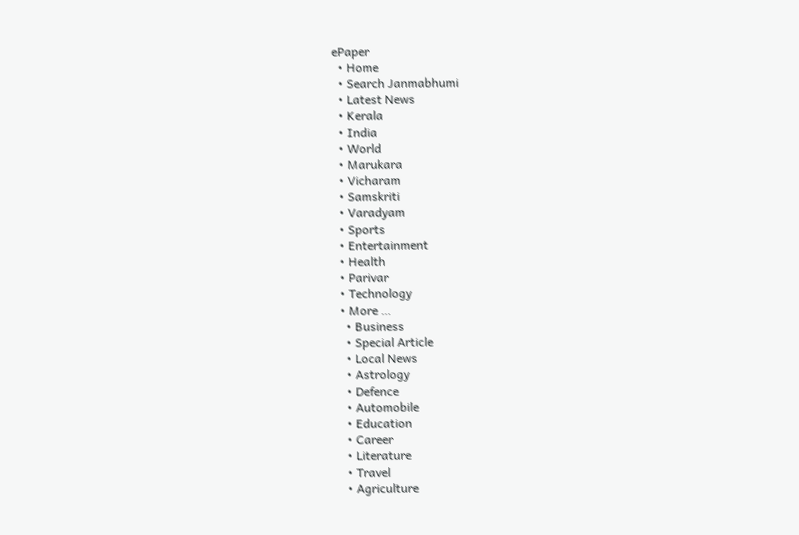ePaper
  • Home
  • Search Janmabhumi
  • Latest News
  • Kerala
  • India
  • World
  • Marukara
  • Vicharam
  • Samskriti
  • Varadyam
  • Sports
  • Entertainment
  • Health
  • Parivar
  • Technology
  • More …
    • Business
    • Special Article
    • Local News
    • Astrology
    • Defence
    • Automobile
    • Education
    • Career
    • Literature
    • Travel
    • Agriculture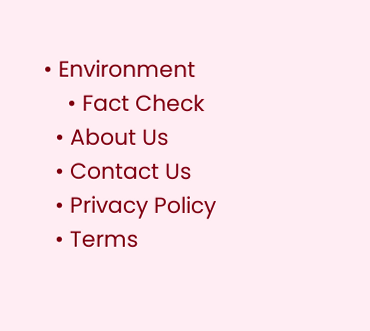• Environment
    • Fact Check
  • About Us
  • Contact Us
  • Privacy Policy
  • Terms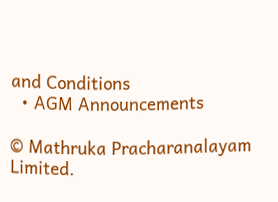and Conditions
  • AGM Announcements

© Mathruka Pracharanalayam Limited.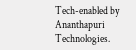Tech-enabled by Ananthapuri Technologies.